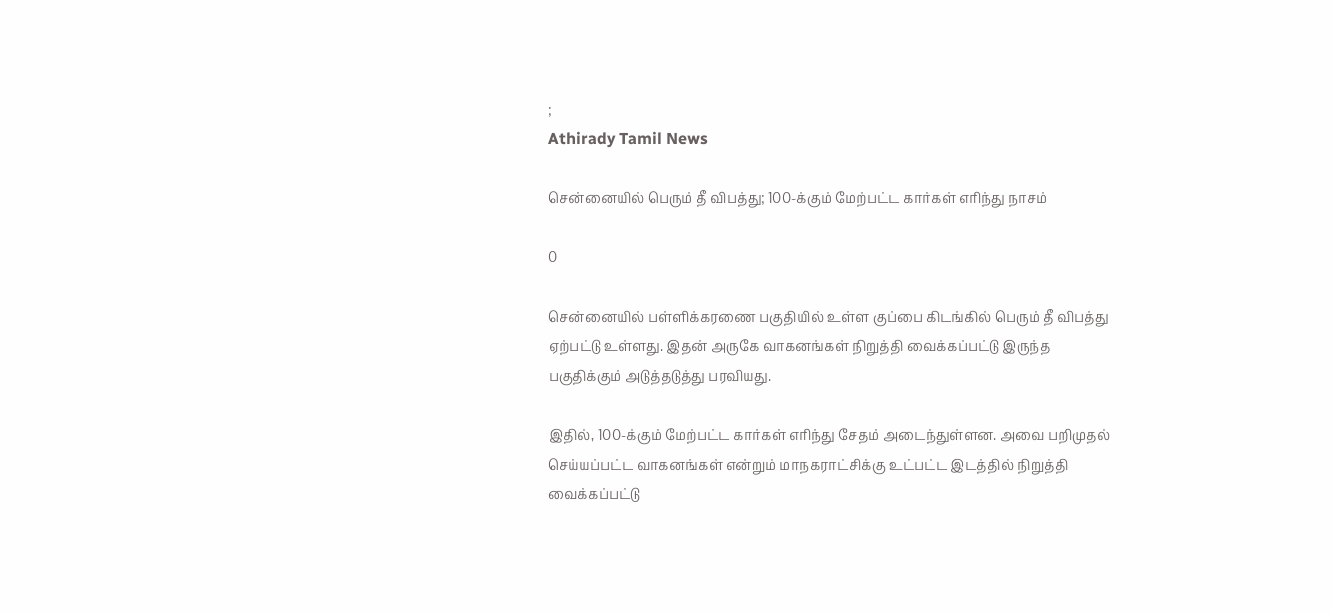;
Athirady Tamil News

சென்னையில் பெரும் தீ விபத்து; 100-க்கும் மேற்பட்ட கார்கள் எரிந்து நாசம்

0

சென்னையில் பள்ளிக்கரணை பகுதியில் உள்ள குப்பை கிடங்கில் பெரும் தீ விபத்து ஏற்பட்டு உள்ளது. இதன் அருகே வாகனங்கள் நிறுத்தி வைக்கப்பட்டு இருந்த பகுதிக்கும் அடுத்தடுத்து பரவியது.

இதில், 100-க்கும் மேற்பட்ட கார்கள் எரிந்து சேதம் அடைந்துள்ளன. அவை பறிமுதல் செய்யப்பட்ட வாகனங்கள் என்றும் மாநகராட்சிக்கு உட்பட்ட இடத்தில் நிறுத்தி வைக்கப்பட்டு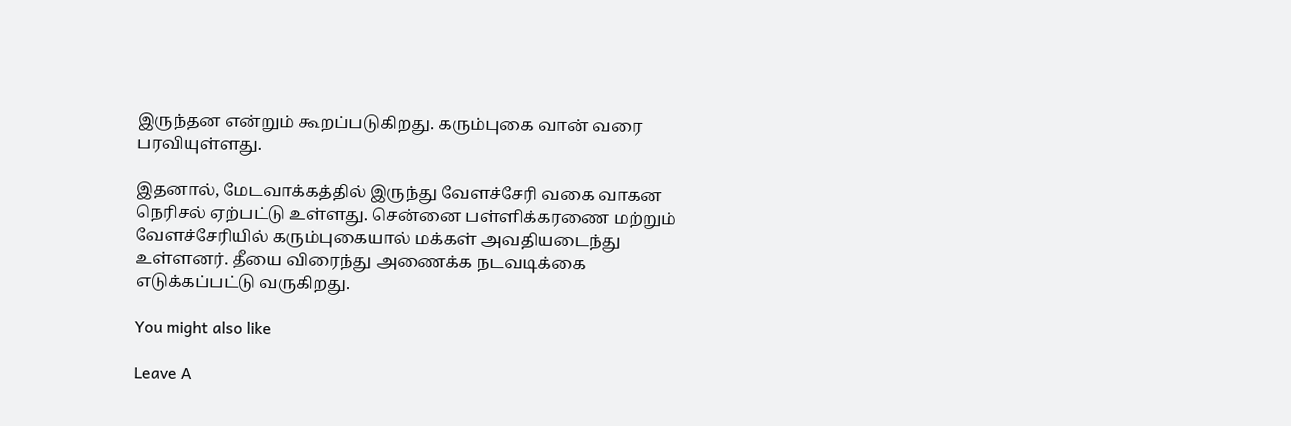இருந்தன என்றும் கூறப்படுகிறது. கரும்புகை வான் வரை பரவியுள்ளது.

இதனால், மேடவாக்கத்தில் இருந்து வேளச்சேரி வகை வாகன நெரிசல் ஏற்பட்டு உள்ளது. சென்னை பள்ளிக்கரணை மற்றும் வேளச்சேரியில் கரும்புகையால் மக்கள் அவதியடைந்து உள்ளனர். தீயை விரைந்து அணைக்க நடவடிக்கை எடுக்கப்பட்டு வருகிறது.

You might also like

Leave A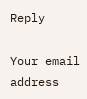Reply

Your email address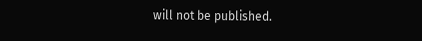will not be published.